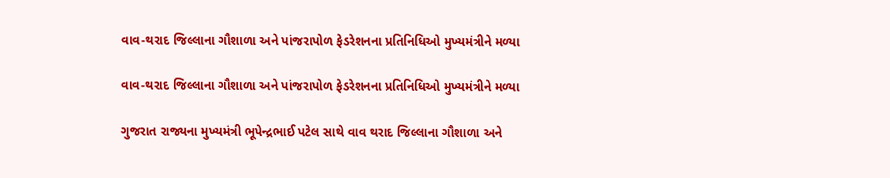વાવ-થરાદ જિલ્લાના ગૌશાળા અને પાંજરાપોળ ફેડરેશનના પ્રતિનિધિઓ મુખ્યમંત્રીને મળ્યા

વાવ-થરાદ જિલ્લાના ગૌશાળા અને પાંજરાપોળ ફેડરેશનના પ્રતિનિધિઓ મુખ્યમંત્રીને મળ્યા

ગુજરાત રાજ્યના મુખ્યમંત્રી ભૂપેન્દ્રભાઈ પટેલ સાથે વાવ થરાદ જિલ્લાના ગૌશાળા અને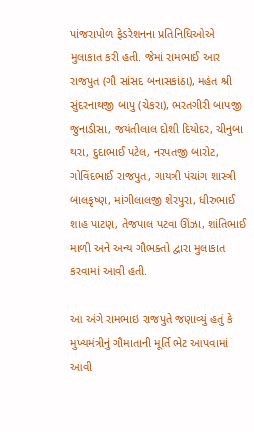પાંજરાપોળ ફેડરેશનના પ્રતિનિધિઓએ મુલાકાત કરી હતી. જેમાં રામભાઈ આર રાજપુત (ગૌ સાંસદ બનાસકાંઠા), મહંત શ્રી સુંદરનાથજી બાપુ (ચેકરા), ભરતગીરી બાપજી જુનાડીસા, જયંતીલાલ દોશી દિયોદર, ચીનુબા થરા, દુદાભાઈ પટેલ, નરપતજી બારોટ, ગોવિંદભાઈ રાજપુત, ગાયત્રી પંચાંગ શાસ્ત્રી બાલકૃષ્ણ, માંગીલાલજી શેરપુરા, ધીરુભાઈ શાહ પાટણ, તેજપાલ પટવા ઊંઝા, શાંતિભાઈ માળી અને અન્ય ગૌભક્તો દ્વારા મુલાકાત કરવામાં આવી હતી.

આ અંગે રામભાઇ રાજપુતે જણાવ્યું હતું કે મુખ્યમંત્રીનું ગૌમાતાની મૂર્તિ ભેટ આપવામાં આવી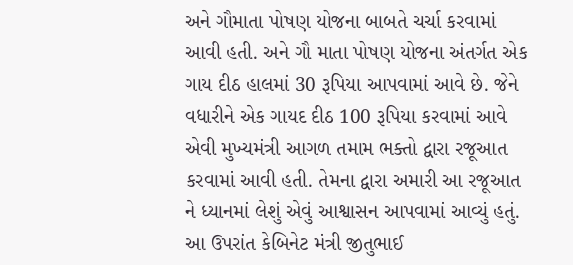અને ગૌમાતા પોષણ યોજના બાબતે ચર્ચા કરવામાં આવી હતી. અને ગૌ માતા પોષણ યોજના અંતર્ગત એક ગાય દીઠ હાલમાં 30 રૂપિયા આપવામાં આવે છે. જેને વધારીને એક ગાયદ દીઠ 100 રૂપિયા કરવામાં આવે એવી મુખ્યમંત્રી આગળ તમામ ભક્તો દ્વારા રજૂઆત કરવામાં આવી હતી. તેમના દ્વારા અમારી આ રજૂઆત ને ધ્યાનમાં લેશું એવું આશ્વાસન આપવામાં આવ્યું હતું. આ ઉપરાંત કેબિનેટ મંત્રી જીતુભાઈ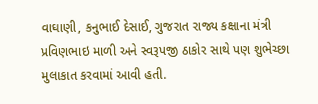વાઘાણી, કનુભાઈ દેસાઈ, ગુજરાત રાજ્ય કક્ષાના મંત્રી પ્રવિણભાઇ માળી અને સ્વરૂપજી ઠાકોર સાથે પણ શુભેચ્છા મુલાકાત કરવામાં આવી હતી.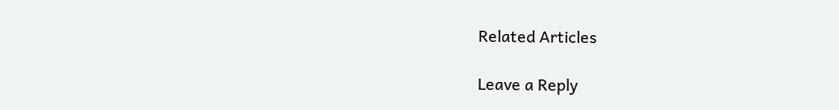Related Articles

Leave a Reply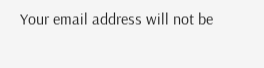Your email address will not be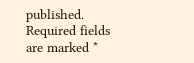published. Required fields are marked *